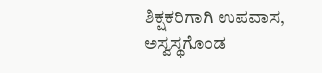ಶಿಕ್ಷಕರಿಗಾಗಿ ಉಪವಾಸ, ಅಸ್ವಸ್ಥಗೊಂಡ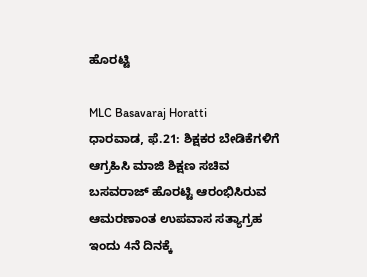ಹೊರಟ್ಟಿ

MLC Basavaraj Horatti
ಧಾರವಾಡ, ಫೆ.21: ಶಿಕ್ಷಕರ ಬೇಡಿಕೆಗಳಿಗೆ ಆಗ್ರಹಿಸಿ ಮಾಜಿ ಶಿಕ್ಷಣ ಸಚಿವ ಬಸವರಾಜ್ ಹೊರಟ್ಟಿ ಆರಂಭಿಸಿರುವ ಆಮರಣಾಂತ ಉಪವಾಸ ಸತ್ಯಾಗ್ರಹ ಇಂದು 4ನೆ ದಿನಕ್ಕೆ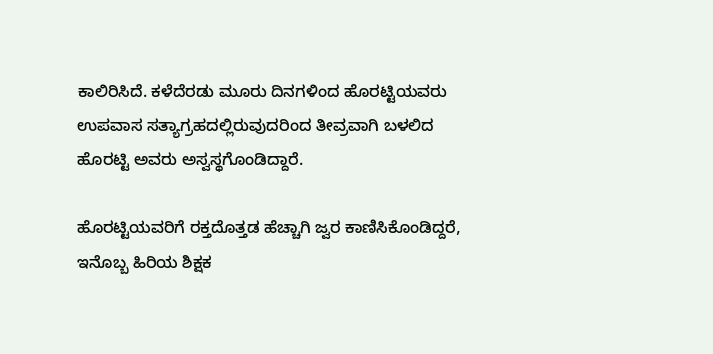ಕಾಲಿರಿಸಿದೆ. ಕಳೆದೆರಡು ಮೂರು ದಿನಗಳಿಂದ ಹೊರಟ್ಟಿಯವರು ಉಪವಾಸ ಸತ್ಯಾಗ್ರಹದಲ್ಲಿರುವುದರಿಂದ ತೀವ್ರವಾಗಿ ಬಳಲಿದ ಹೊರಟ್ಟಿ ಅವರು ಅಸ್ವಸ್ಥಗೊಂಡಿದ್ದಾರೆ.

ಹೊರಟ್ಟಿಯವರಿಗೆ ರಕ್ತದೊತ್ತಡ ಹೆಚ್ಚಾಗಿ ಜ್ವರ ಕಾಣಿಸಿಕೊಂಡಿದ್ದರೆ, ಇನೊಬ್ಬ ಹಿರಿಯ ಶಿಕ್ಷಕ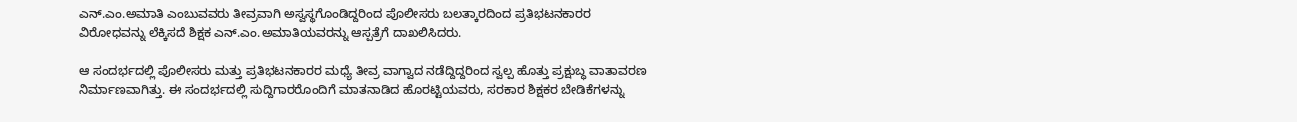ಎನ್.ಎಂ.ಅಮಾತಿ ಎಂಬುವವರು ತೀವ್ರವಾಗಿ ಅಸ್ವಸ್ಥಗೊಂಡಿದ್ದರಿಂದ ಪೊಲೀಸರು ಬಲತ್ಕಾರದಿಂದ ಪ್ರತಿಭಟನಕಾರರ ವಿರೋಧವನ್ನು ಲೆಕ್ಕಿಸದೆ ಶಿಕ್ಷಕ ಎನ್.ಎಂ.ಅಮಾತಿಯವರನ್ನು ಆಸ್ಪತ್ರೆಗೆ ದಾಖಲಿಸಿದರು.

ಆ ಸಂದರ್ಭದಲ್ಲಿ ಪೊಲೀಸರು ಮತ್ತು ಪ್ರತಿಭಟನಕಾರರ ಮಧ್ಯೆ ತೀವ್ರ ವಾಗ್ವಾದ ನಡೆದ್ದಿದ್ದರಿಂದ ಸ್ವಲ್ಪ ಹೊತ್ತು ಪ್ರಕ್ಷುಬ್ಧ ವಾತಾವರಣ ನಿರ್ಮಾಣವಾಗಿತ್ತು. ಈ ಸಂದರ್ಭದಲ್ಲಿ ಸುದ್ದಿಗಾರರೊಂದಿಗೆ ಮಾತನಾಡಿದ ಹೊರಟ್ಟಿಯವರು, ಸರಕಾರ ಶಿಕ್ಷಕರ ಬೇಡಿಕೆಗಳನ್ನು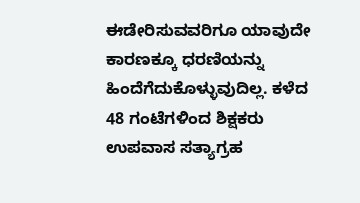ಈಡೇರಿಸುವವರಿಗೂ ಯಾವುದೇ ಕಾರಣಕ್ಕೂ ಧರಣಿಯನ್ನು ಹಿಂದೆಗೆದುಕೊಳ್ಳುವುದಿಲ್ಲ. ಕಳೆದ 48 ಗಂಟೆಗಳಿಂದ ಶಿಕ್ಷಕರು ಉಪವಾಸ ಸತ್ಯಾಗ್ರಹ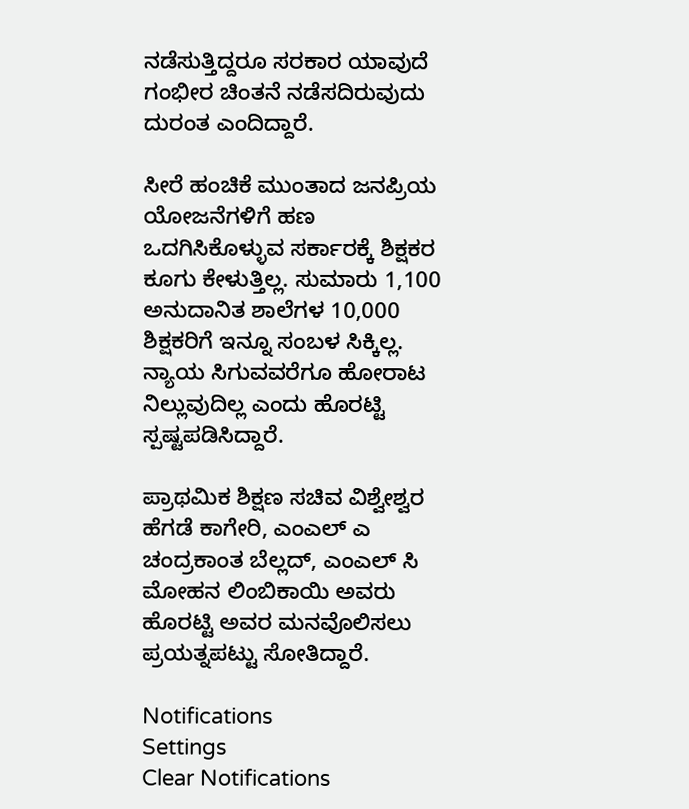ನಡೆಸುತ್ತಿದ್ದರೂ ಸರಕಾರ ಯಾವುದೆ ಗಂಭೀರ ಚಿಂತನೆ ನಡೆಸದಿರುವುದು ದುರಂತ ಎಂದಿದ್ದಾರೆ.

ಸೀರೆ ಹಂಚಿಕೆ ಮುಂತಾದ ಜನಪ್ರಿಯ ಯೋಜನೆಗಳಿಗೆ ಹಣ ಒದಗಿಸಿಕೊಳ್ಳುವ ಸರ್ಕಾರಕ್ಕೆ ಶಿಕ್ಷಕರ ಕೂಗು ಕೇಳುತ್ತಿಲ್ಲ. ಸುಮಾರು 1,100 ಅನುದಾನಿತ ಶಾಲೆಗಳ 10,000 ಶಿಕ್ಷಕರಿಗೆ ಇನ್ನೂ ಸಂಬಳ ಸಿಕ್ಕಿಲ್ಲ. ನ್ಯಾಯ ಸಿಗುವವರೆಗೂ ಹೋರಾಟ ನಿಲ್ಲುವುದಿಲ್ಲ ಎಂದು ಹೊರಟ್ಟಿ ಸ್ಪಷ್ಟಪಡಿಸಿದ್ದಾರೆ.

ಪ್ರಾಥಮಿಕ ಶಿಕ್ಷಣ ಸಚಿವ ವಿಶ್ವೇಶ್ವರ ಹೆಗಡೆ ಕಾಗೇರಿ, ಎಂಎಲ್ ಎ ಚಂದ್ರಕಾಂತ ಬೆಲ್ಲದ್, ಎಂಎಲ್ ಸಿ ಮೋಹನ ಲಿಂಬಿಕಾಯಿ ಅವರು ಹೊರಟ್ಟಿ ಅವರ ಮನವೊಲಿಸಲು ಪ್ರಯತ್ನಪಟ್ಟು ಸೋತಿದ್ದಾರೆ.

Notifications
Settings
Clear Notifications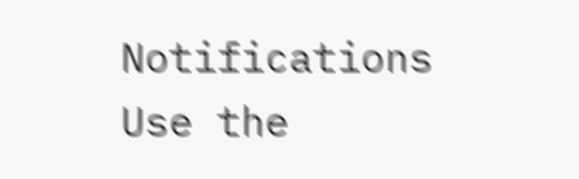Notifications
Use the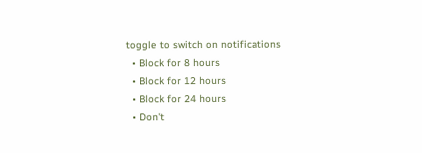toggle to switch on notifications
  • Block for 8 hours
  • Block for 12 hours
  • Block for 24 hours
  • Don't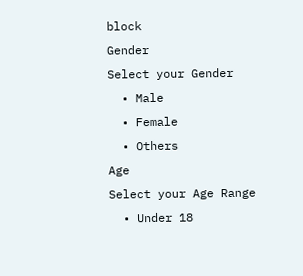block
Gender
Select your Gender
  • Male
  • Female
  • Others
Age
Select your Age Range
  • Under 18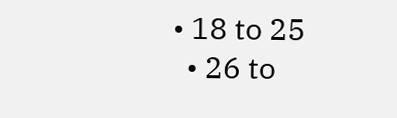• 18 to 25
  • 26 to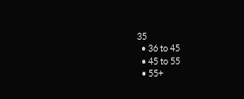35
  • 36 to 45
  • 45 to 55
  • 55+